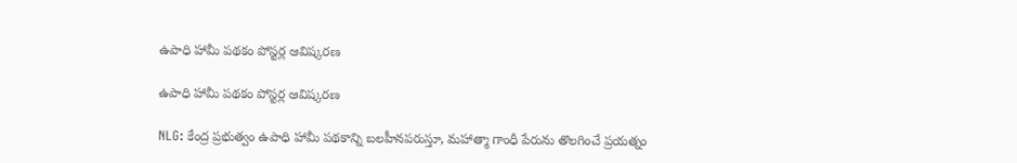ఉపాధి హామీ పథకం పోస్టర్ల ఆవిష్కరణ

ఉపాధి హామీ పథకం పోస్టర్ల ఆవిష్కరణ

NLG: కేంద్ర ప్రభుత్వం ఉపాధి హామీ పథకాన్ని బలహీనపరుస్తూ, మహాత్మా గాంధీ పేరును తొలగించే ప్రయత్నం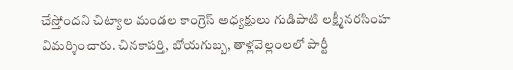చేస్తోందని చిట్యాల మండల కాంగ్రెస్ అధ్యక్షులు గుడిపాటి లక్ష్మీనరసింహ విమర్శించారు. చినకాపర్తి, బోయగుబ్బ, తాళ్లవెల్లంలలో పార్టీ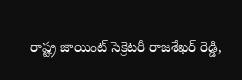రాష్ట్ర జాయింట్ సెక్రెటరీ రాజశేఖర్ రెడ్డి,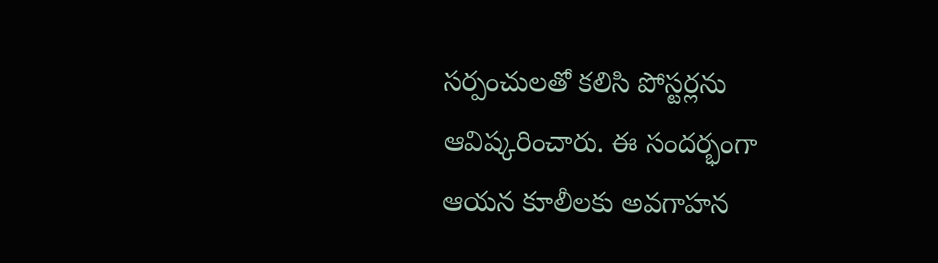సర్పంచులతో కలిసి పోస్టర్లను ఆవిష్కరించారు. ఈ సందర్భంగా ఆయన కూలీలకు అవగాహన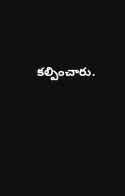కల్పించారు.